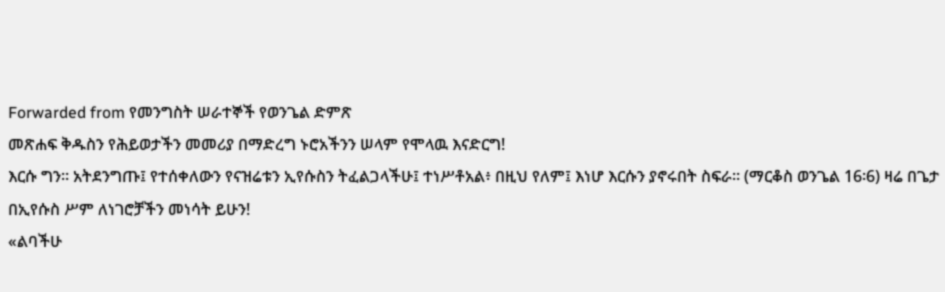Forwarded from የመንግስት ሠራተኞች የወንጌል ድምጽ
መጽሐፍ ቅዱስን የሕይወታችን መመሪያ በማድረግ ኑሮአችንን ሠላም የሞላዉ እናድርግ!
እርሱ ግን። አትደንግጡ፤ የተሰቀለውን የናዝሬቱን ኢየሱስን ትፈልጋላችሁ፤ ተነሥቶአል፥ በዚህ የለም፤ እነሆ እርሱን ያኖሩበት ስፍራ። (ማርቆስ ወንጌል 16፡6) ዛሬ በጌታ በኢየሱስ ሥም ለነገሮቻችን መነሳት ይሁን!
«ልባችሁ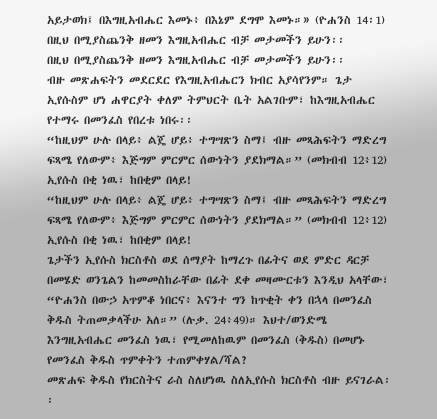አይታወክ፤ በእግዚአብሔር እመኑ፥ በእኔም ደግሞ እመኑ።» (ዮሐንስ 14፡1)
በዚህ በሚያስጨንቅ ዘመን እግዚአብሔር ብቻ መታመችን ይሁን፡፡
በዚህ በሚያስጨንቅ ዘመን እግዚአብሔር ብቻ መታመችን ይሁን፡፡
ብዙ መጽሐፍትን መደርደር የእግዚአብሔርን ክብር አያሳየንም። ጌታ ኢየሱስም ሆነ ሐዋርያት ቀለም ትምህርት ቤት አልገቡም፣ ከእግዚአብሔር የተማሩ በመንፈስ የበረቱ ነበሩ፡፡
“ከዚህም ሁሉ በላይ፥ ልጄ ሆይ፥ ተግሣጽን ስማ፤ ብዙ መጻሕፍትን ማድረግ ፍጻሜ የለውም፥ እጅግም ምርምር ሰውነትን ያደክማል።” (መክብብ 12፥12)
ኢየሱስ በቂ ነዉ፣ ከበቂም በላይ!
“ከዚህም ሁሉ በላይ፥ ልጄ ሆይ፥ ተግሣጽን ስማ፤ ብዙ መጻሕፍትን ማድረግ ፍጻሜ የለውም፥ እጅግም ምርምር ሰውነትን ያደክማል።” (መክብብ 12፥12)
ኢየሱስ በቂ ነዉ፣ ከበቂም በላይ!
ጌታችን ኢየሱስ ክርስቶስ ወደ ሰማያት ከማረጉ በፊትና ወደ ምድር ዳርቻ በመሄድ ወንጌልን ከመመስከራቸው በፊት ደቀ መዛሙርቱን እንዲህ አላቸው፣ “ዮሐንስ በውኃ አጥምቆ ነበርና፥ እናንተ ግን ከጥቂት ቀን በኋላ በመንፈስ ቅዱስ ትጠመቃላችሁ አለ።” (ሉቃ. 24፥49)። እህተ/ወንድሜ እንግዚአብሔር መንፈስ ነዉ፣ የሚመለከዉም በመንፈስ (ቅዱስ) በመሆኑ የመንፈስ ቅዱስ ጥምቀትን ተጠምቀሃል/ሻል?
መጽሐፍ ቅዱስ የክርስትና ራስ ስለሆነዉ ስለኢየሱስ ክርስቶስ ብዙ ይናገራል፡፡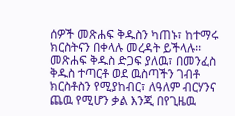ሰዎች መጽሐፍ ቅዱስን ካጠኑ፣ ከተማሩ ክርስትናን በቀላሉ መረዳት ይችላሉ፡፡ መጽሐፍ ቅዱስ ድጋፍ ያለዉ፣ በመንፈስ ቅዱስ ተጣርቶ ወደ ዉስጣችን ገብቶ ክርስቶስን የሚያከብር፣ ለዓለም ብርሃንና ጨዉ የሚሆን ቃል እንጂ በየጊዜዉ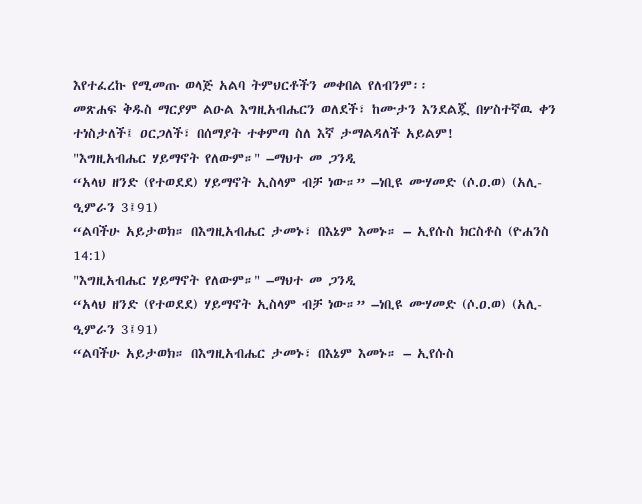እየተፈረኩ የሚመጡ ወላጅ አልባ ትምህርቶችን መቀበል የለብንም፡፡
መጽሐፍ ቅዱስ ማርያም ልዑል እግዚአብሔርን ወለደች፣ ከሙታን እንደልጇ በሦስተኛዉ ቀን ተነስታለች፤ ዐርጋለች፣ በሰማያት ተቀምጣ ስለ እኛ ታማልዳለች አይልም!
"እግዚአብሔር ሃይማኖት የለውም።" –ማህተ መ ጋንዲ
“አላህ ዘንድ (የተወደደ) ሃይማኖት ኢስላም ብቻ ነው።” –ነቢዩ ሙሃመድ (ሶ.ዐ.ወ) (አሊ- ዒምራን 3፤91)
“ልባችሁ አይታወክ። በእግዚአብሔር ታመኑ፣ በእኔም እመኑ። – ኢየሱስ ክርስቶስ (ዮሐንስ 14:1)
"እግዚአብሔር ሃይማኖት የለውም።" –ማህተ መ ጋንዲ
“አላህ ዘንድ (የተወደደ) ሃይማኖት ኢስላም ብቻ ነው።” –ነቢዩ ሙሃመድ (ሶ.ዐ.ወ) (አሊ- ዒምራን 3፤91)
“ልባችሁ አይታወክ። በእግዚአብሔር ታመኑ፣ በእኔም እመኑ። – ኢየሱስ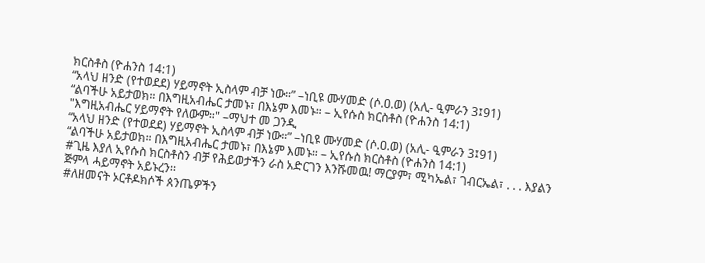ክርስቶስ (ዮሐንስ 14:1)
“አላህ ዘንድ (የተወደደ) ሃይማኖት ኢስላም ብቻ ነው።” –ነቢዩ ሙሃመድ (ሶ.ዐ.ወ) (አሊ- ዒምራን 3፤91)
“ልባችሁ አይታወክ። በእግዚአብሔር ታመኑ፣ በእኔም እመኑ። – ኢየሱስ ክርስቶስ (ዮሐንስ 14:1)
"እግዚአብሔር ሃይማኖት የለውም።" –ማህተ መ ጋንዲ
“አላህ ዘንድ (የተወደደ) ሃይማኖት ኢስላም ብቻ ነው።” –ነቢዩ ሙሃመድ (ሶ.ዐ.ወ) (አሊ- ዒምራን 3፤91)
“ልባችሁ አይታወክ። በእግዚአብሔር ታመኑ፣ በእኔም እመኑ። – ኢየሱስ ክርስቶስ (ዮሐንስ 14:1)
#ጊዜ እያለ ኢየሱስ ክርስቶስን ብቻ የሕይወታችን ራስ አድርገን እንሹመዉ! ማርያም፣ ሚካኤል፣ ገብርኤል፣ . . . እያልን ጅምላ ሓይማኖት አይኑረን፡፡
#ለዘመናት ኦርቶዶክሶች ጰንጤዎችን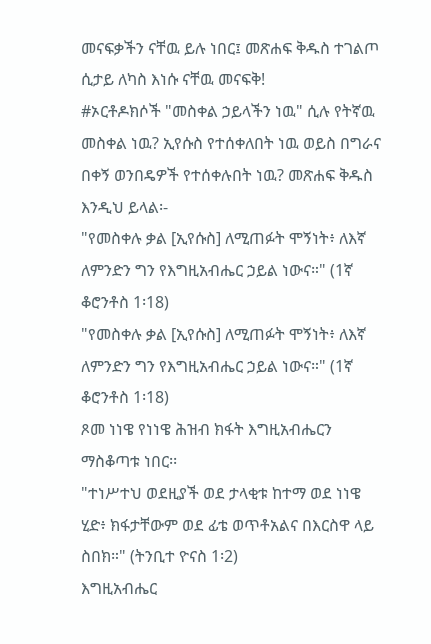መናፍቃችን ናቸዉ ይሉ ነበር፤ መጽሐፍ ቅዱስ ተገልጦ ሲታይ ለካስ እነሱ ናቸዉ መናፍቅ!
#ኦርቶዶክሶች "መስቀል ኃይላችን ነዉ" ሲሉ የትኛዉ መስቀል ነዉ? ኢየሱስ የተሰቀለበት ነዉ ወይስ በግራና በቀኝ ወንበዴዎች የተሰቀሉበት ነዉ? መጽሐፍ ቅዱስ እንዲህ ይላል፡-
"የመስቀሉ ቃል [ኢየሱስ] ለሚጠፉት ሞኝነት፥ ለእኛ ለምንድን ግን የእግዚአብሔር ኃይል ነውና።" (1ኛ ቆሮንቶስ 1፡18)
"የመስቀሉ ቃል [ኢየሱስ] ለሚጠፉት ሞኝነት፥ ለእኛ ለምንድን ግን የእግዚአብሔር ኃይል ነውና።" (1ኛ ቆሮንቶስ 1፡18)
ጾመ ነነዌ የነነዌ ሕዝብ ክፋት እግዚአብሔርን ማስቆጣቱ ነበር፡፡
"ተነሥተህ ወደዚያች ወደ ታላቂቱ ከተማ ወደ ነነዌ ሂድ፥ ክፋታቸውም ወደ ፊቴ ወጥቶአልና በእርስዋ ላይ ስበክ።" (ትንቢተ ዮናስ 1፡2)
እግዚአብሔር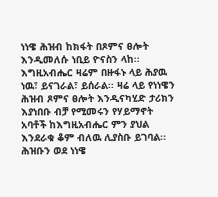ነነዌ ሕዝብ ከክፋት በጾምና ፀሎት እንዲመለሱ ነቢይ ዮናስን ላከ፡፡ እግዚአብሔር ዛሬም በዙፋኑ ላይ ሕያዉ ነዉ፣ ይናገራል፣ ይሰራል፡፡ ዛሬ ላይ የነነዌን ሕዝብ ጾምና ፀሎት እንዲናካሂድ ታሪክን እያነበቡ ብቻ የሚመሩን የሃይማኖት አባቶች ከእግዚአብሔር ምን ያህል እንደራቁ ቆም ብለዉ ሊያስቡ ይገባል፡፡ ሕዝቡን ወደ ነነዌ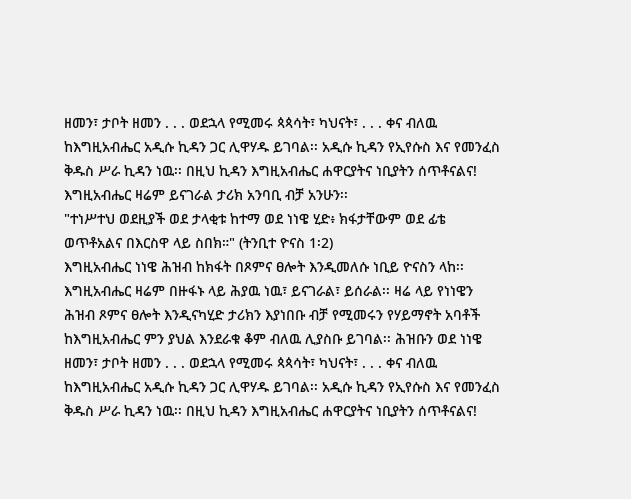ዘመን፣ ታቦት ዘመን . . . ወደኋላ የሚመሩ ጳጳሳት፣ ካህናት፣ . . . ቀና ብለዉ ከእግዚአብሔር አዲሱ ኪዳን ጋር ሊዋሃዱ ይገባል፡፡ አዲሱ ኪዳን የኢየሱስ እና የመንፈስ ቅዱስ ሥራ ኪዳን ነዉ፡፡ በዚህ ኪዳን እግዚአብሔር ሐዋርያትና ነቢያትን ሰጥቶናልና! እግዚአብሔር ዛሬም ይናገራል ታሪክ አንባቢ ብቻ አንሁን፡፡
"ተነሥተህ ወደዚያች ወደ ታላቂቱ ከተማ ወደ ነነዌ ሂድ፥ ክፋታቸውም ወደ ፊቴ ወጥቶአልና በእርስዋ ላይ ስበክ።" (ትንቢተ ዮናስ 1፡2)
እግዚአብሔር ነነዌ ሕዝብ ከክፋት በጾምና ፀሎት እንዲመለሱ ነቢይ ዮናስን ላከ፡፡ እግዚአብሔር ዛሬም በዙፋኑ ላይ ሕያዉ ነዉ፣ ይናገራል፣ ይሰራል፡፡ ዛሬ ላይ የነነዌን ሕዝብ ጾምና ፀሎት እንዲናካሂድ ታሪክን እያነበቡ ብቻ የሚመሩን የሃይማኖት አባቶች ከእግዚአብሔር ምን ያህል እንደራቁ ቆም ብለዉ ሊያስቡ ይገባል፡፡ ሕዝቡን ወደ ነነዌ ዘመን፣ ታቦት ዘመን . . . ወደኋላ የሚመሩ ጳጳሳት፣ ካህናት፣ . . . ቀና ብለዉ ከእግዚአብሔር አዲሱ ኪዳን ጋር ሊዋሃዱ ይገባል፡፡ አዲሱ ኪዳን የኢየሱስ እና የመንፈስ ቅዱስ ሥራ ኪዳን ነዉ፡፡ በዚህ ኪዳን እግዚአብሔር ሐዋርያትና ነቢያትን ሰጥቶናልና!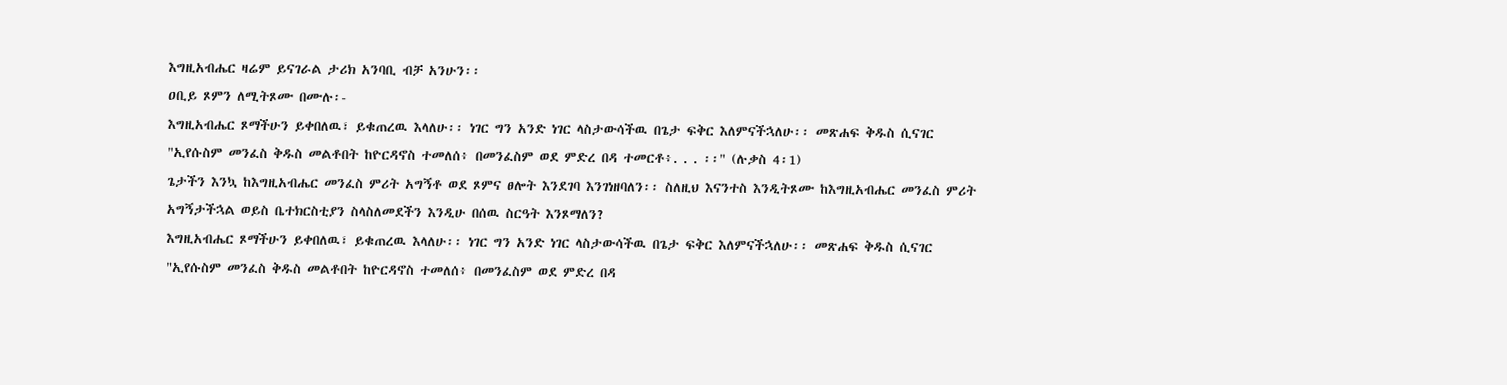እግዚአብሔር ዛሬም ይናገራል ታሪክ አንባቢ ብቻ አንሁን፡፡
ዐቢይ ጾምን ለሚትጾሙ በሙሉ፡-
እግዚአብሔር ጾማችሁን ይቀበለዉ፣ ይቁጠረዉ እላለሁ፡፡ ነገር ግን አንድ ነገር ላስታውሳችዉ በጌታ ፍቅር እለምናችኋለሁ፡፡ መጽሐፍ ቅዱስ ሲናገር
"ኢየሱስም መንፈስ ቅዱስ መልቶበት ከዮርዳኖስ ተመለሰ፥ በመንፈስም ወደ ምድረ በዳ ተመርቶ፥. . . ፡፡" (ሉቃስ 4፡1)
ጌታችን እንኳ ከእግዚአብሔር መንፈስ ምሪት አግኝቶ ወደ ጾምና ፀሎት እንደገባ እንገነዘባለን፡፡ ስለዚህ እናንተስ እንዲትጾሙ ከእግዚአብሔር መንፈስ ምሪት አግኝታችኋል ወይስ ቤተክርስቲያን ስላስለመደችን እንዲሁ በሰዉ ስርዓት እንጾማለን?
እግዚአብሔር ጾማችሁን ይቀበለዉ፣ ይቁጠረዉ እላለሁ፡፡ ነገር ግን አንድ ነገር ላስታውሳችዉ በጌታ ፍቅር እለምናችኋለሁ፡፡ መጽሐፍ ቅዱስ ሲናገር
"ኢየሱስም መንፈስ ቅዱስ መልቶበት ከዮርዳኖስ ተመለሰ፥ በመንፈስም ወደ ምድረ በዳ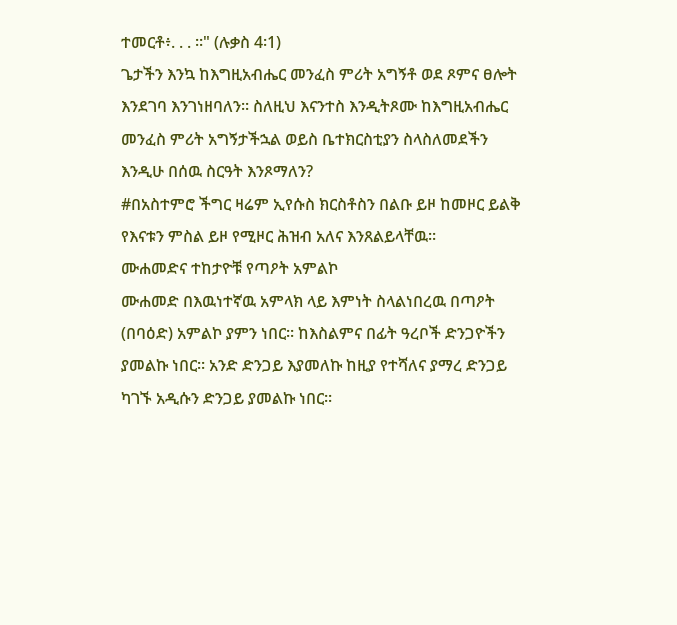ተመርቶ፥. . . ፡፡" (ሉቃስ 4፡1)
ጌታችን እንኳ ከእግዚአብሔር መንፈስ ምሪት አግኝቶ ወደ ጾምና ፀሎት እንደገባ እንገነዘባለን፡፡ ስለዚህ እናንተስ እንዲትጾሙ ከእግዚአብሔር መንፈስ ምሪት አግኝታችኋል ወይስ ቤተክርስቲያን ስላስለመደችን እንዲሁ በሰዉ ስርዓት እንጾማለን?
#በአስተምሮ ችግር ዛሬም ኢየሱስ ክርስቶስን በልቡ ይዞ ከመዞር ይልቅ የእናቱን ምስል ይዞ የሚዞር ሕዝብ አለና እንጸልይላቸዉ፡፡
ሙሐመድና ተከታዮቹ የጣዖት አምልኮ
ሙሐመድ በእዉነተኛዉ አምላክ ላይ እምነት ስላልነበረዉ በጣዖት
(በባዕድ) አምልኮ ያምን ነበር፡፡ ከእስልምና በፊት ዓረቦች ድንጋዮችን
ያመልኩ ነበር፡፡ አንድ ድንጋይ እያመለኩ ከዚያ የተሻለና ያማረ ድንጋይ
ካገኙ አዲሱን ድንጋይ ያመልኩ ነበር፡፡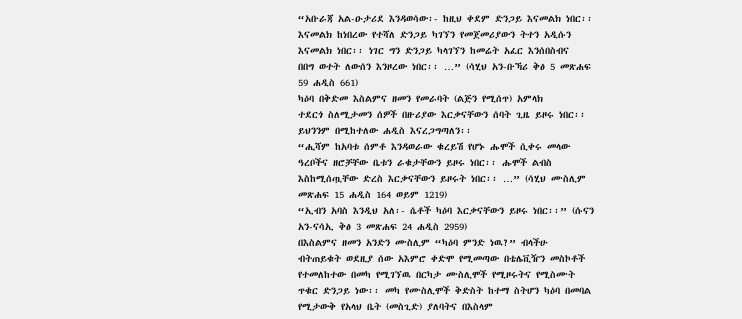“አቡራጃ አል-ዑታሪደ እንዳወሳው፡- ከዚህ ቀደም ድንጋይ እናመልክ ነበር፡፡
እናመልክ ከነበረው የተሻለ ድንጋይ ካገኘን የመጀመሪያውን ትተን አዲሱን
እናመልክ ነበር፡፡ ነገር ግን ድንጋይ ካላገኘን ከመሬት አፈር እንሰበስብና
በበግ ወተት ለውሰን እንዞረው ነበር፡፡ …” (ሳሂህ አን-ቡኻሪ ቅፅ 5 መጽሐፍ
59 ሐዲስ 661)
ካዕባ በቅድመ እስልምና ዘመን የመራባት (ልጅን የሚሰጥ) አምላክ
ተደርጎ ስለሚታመን ሰዎች በዙሪያው እርቃናቸውን ሰባት ጊዜ ይዞሩ ነበር፡፡
ይህንንም በሚከተለው ሐዲስ እናረጋግጣለን፡፡
“ሒሻም ከአባቱ ሰምቶ እንዳወራው ቁረይሽ የሆኑ ሑሞች ሲቀሩ መላው
ዓረቦችና ዘሮቻቸው ቤቱን ራቁታቸውን ይዞሩ ነበር፡፡ ሑሞች ልብስ
እስከሚሰጧቸው ድረስ እርቃናቸውን ይዞሩት ነበር፡፡ …” (ሳሂህ ሙስሊም
መጽሐፍ 15 ሐዲስ 164 ወይም 1219)
“ኢብን አባስ እንዲህ አለ፡- ሴቶች ካዕባ እርቃናቸውን ይዞሩ ነበር፡፡” (ሱናን
አን-ናሳኢ ቅፅ 3 መጽሐፍ 24 ሐዲስ 2959)
በእስልምና ዘመን አንድን ሙስሊም “ካዕባ ምንድ ነዉ?” ብላችሁ
ብትጠይቁት ወደዚያ ሰው አእምሮ ቀድሞ የሚመጣው በቴሌቪዥን መስኮቶች
የተመለከተው በመካ የሚገኘዉ በርካታ ሙስሊሞች የሚዞሩትና የሚስሙት
ጥቁር ድንጋይ ነው፡፡ መካ የሙስሊሞች ቅድስት ከተማ ስትሆን ካዕባ በመባል
የሚታውቅ የአላህ ቤት (መስጊድ) ያለባትና በእስላም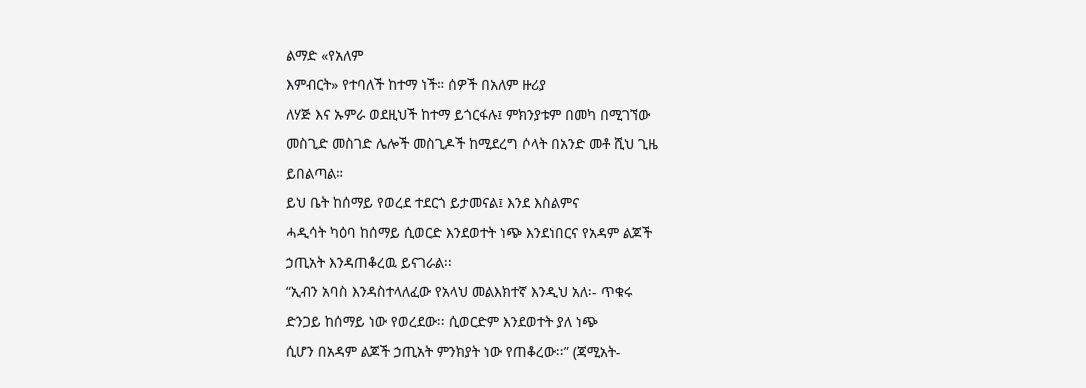ልማድ «የአለም
እምብርት» የተባለች ከተማ ነች። ሰዎች በአለም ዙሪያ
ለሃጅ እና ኡምራ ወደዚህች ከተማ ይጎርፋሉ፤ ምክንያቱም በመካ በሚገኘው
መስጊድ መስገድ ሌሎች መስጊዶች ከሚደረግ ሶላት በአንድ መቶ ሺህ ጊዜ
ይበልጣል።
ይህ ቤት ከሰማይ የወረደ ተደርጎ ይታመናል፤ እንደ እስልምና
ሓዲሳት ካዕባ ከሰማይ ሲወርድ እንደወተት ነጭ እንደነበርና የአዳም ልጆች
ኃጢአት እንዳጠቆረዉ ይናገራል፡፡
“ኢብን አባስ እንዳስተላለፈው የአላህ መልእክተኛ እንዲህ አለ፡- ጥቁሩ
ድንጋይ ከሰማይ ነው የወረደው፡፡ ሲወርድም እንደወተት ያለ ነጭ
ሲሆን በአዳም ልጆች ኃጢአት ምንክያት ነው የጠቆረው፡፡” (ጃሚአት-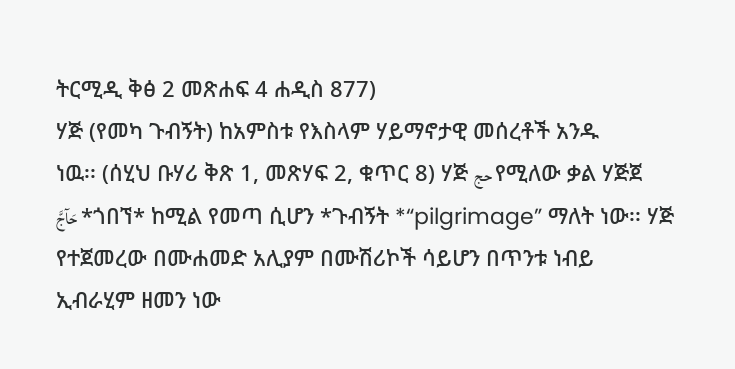ትርሚዲ ቅፅ 2 መጽሐፍ 4 ሐዲስ 877)
ሃጅ (የመካ ጉብኝት) ከአምስቱ የእስላም ሃይማኖታዊ መሰረቶች አንዱ
ነዉ፡፡ (ሰሂህ ቡሃሪ ቅጽ 1, መጽሃፍ 2, ቁጥር 8) ሃጅ حج የሚለው ቃል ሃጅጀ
حَآجَّ *ጎበኘ* ከሚል የመጣ ሲሆን *ጉብኝት *“pilgrimage” ማለት ነው፡፡ ሃጅ
የተጀመረው በሙሐመድ አሊያም በሙሽሪኮች ሳይሆን በጥንቱ ነብይ
ኢብራሂም ዘመን ነው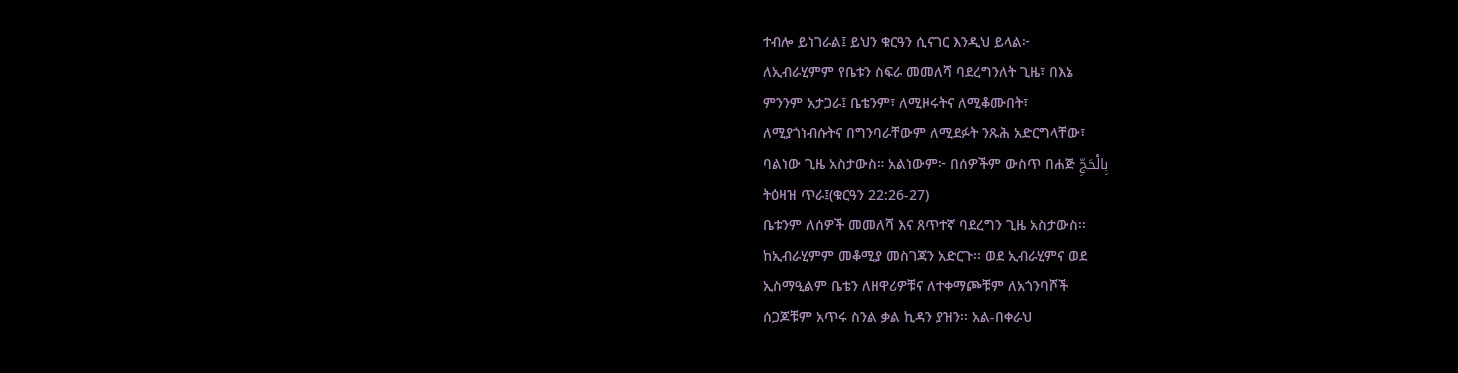ተብሎ ይነገራል፤ ይህን ቁርዓን ሲናገር እንዲህ ይላል፦
ለኢብራሂምም የቤቱን ስፍራ መመለሻ ባደረግንለት ጊዜ፣ በእኔ
ምንንም አታጋራ፤ ቤቴንም፣ ለሚዞሩትና ለሚቆሙበት፣
ለሚያጎነብሱትና በግንባራቸውም ለሚደፉት ንጹሕ አድርግላቸው፣
ባልነው ጊዜ አስታውስ። አልነውም፦ በሰዎችም ውስጥ በሐጅ بِالْحَجِّ
ትዕዛዝ ጥራ፤(ቁርዓን 22:26-27)
ቤቱንም ለሰዎች መመለሻ እና ጸጥተኛ ባደረግን ጊዜ አስታውስ፡፡
ከኢብራሂምም መቆሚያ መስገጃን አድርጉ፡፡ ወደ ኢብራሂምና ወደ
ኢስማዒልም ቤቴን ለዘዋሪዎቹና ለተቀማጮቹም ለአጎንባሾች
ሰጋጆቹም አጥሩ ስንል ቃል ኪዳን ያዝን፡፡ አል-በቀራህ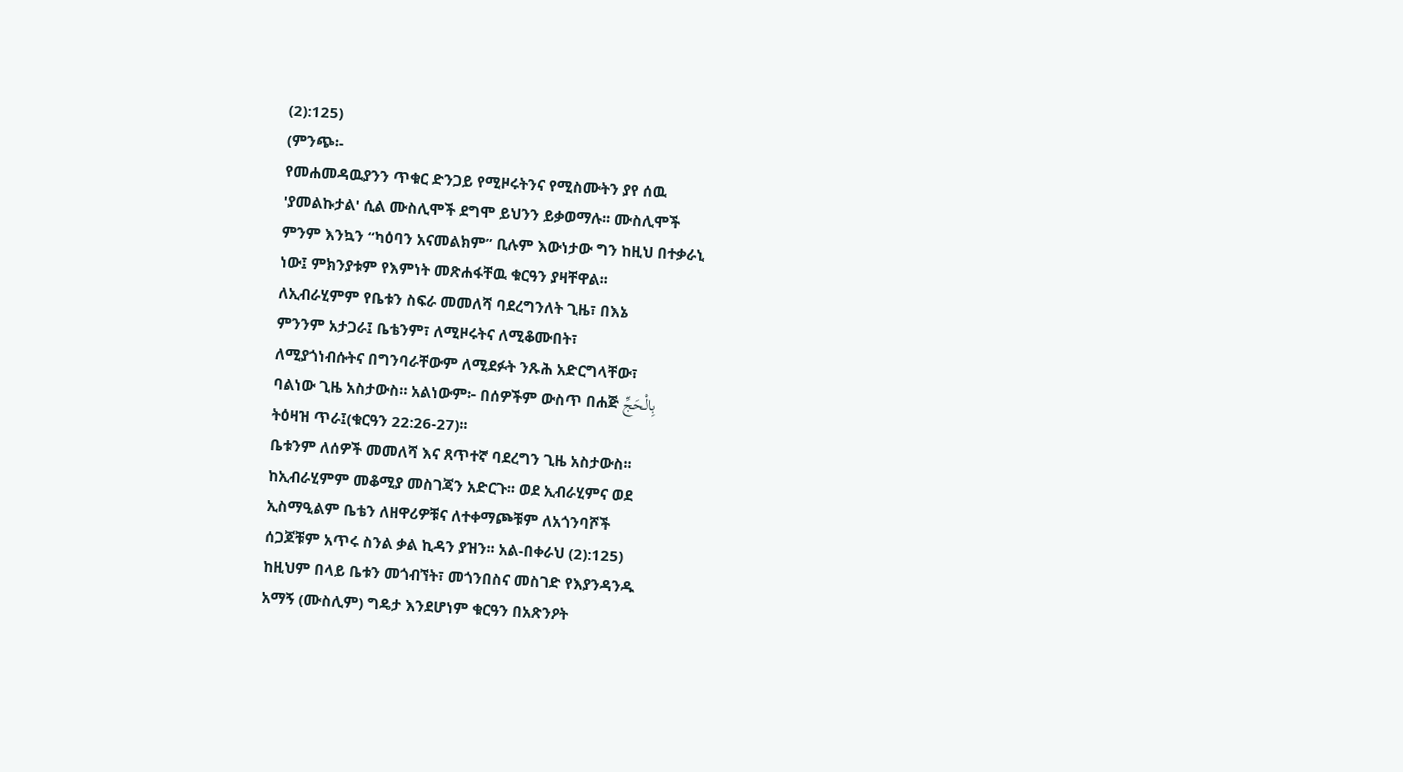(2):125)
(ምንጭ፡-
የመሐመዳዉያንን ጥቁር ድንጋይ የሚዞሩትንና የሚስሙትን ያየ ሰዉ
'ያመልኩታል' ሲል ሙስሊሞች ደግሞ ይህንን ይቃወማሉ፡፡ ሙስሊሞች
ምንም እንኳን “ካዕባን አናመልክም” ቢሉም እውነታው ግን ከዚህ በተቃራኒ
ነው፤ ምክንያቱም የእምነት መጽሐፋቸዉ ቁርዓን ያዛቸዋል፡፡
ለኢብራሂምም የቤቱን ስፍራ መመለሻ ባደረግንለት ጊዜ፣ በእኔ
ምንንም አታጋራ፤ ቤቴንም፣ ለሚዞሩትና ለሚቆሙበት፣
ለሚያጎነብሱትና በግንባራቸውም ለሚደፉት ንጹሕ አድርግላቸው፣
ባልነው ጊዜ አስታውስ። አልነውም፦ በሰዎችም ውስጥ በሐጅ بِالْحَجِّ
ትዕዛዝ ጥራ፤(ቁርዓን 22:26-27)፡፡
ቤቱንም ለሰዎች መመለሻ እና ጸጥተኛ ባደረግን ጊዜ አስታውስ፡፡
ከኢብራሂምም መቆሚያ መስገጃን አድርጉ፡፡ ወደ ኢብራሂምና ወደ
ኢስማዒልም ቤቴን ለዘዋሪዎቹና ለተቀማጮቹም ለአጎንባሾች
ሰጋጆቹም አጥሩ ስንል ቃል ኪዳን ያዝን፡፡ አል-በቀራህ (2):125)
ከዚህም በላይ ቤቱን መጎብኘት፣ መጎንበስና መስገድ የእያንዳንዱ
አማኝ (ሙስሊም) ግዴታ እንደሆነም ቁርዓን በአጽንዖት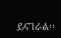ይናገራል፡፡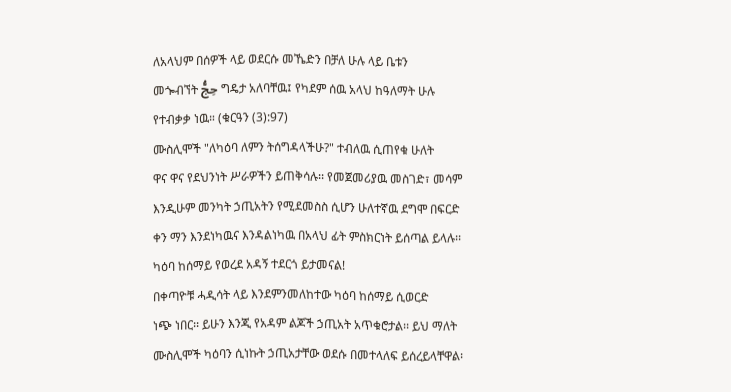ለአላህም በሰዎች ላይ ወደርሱ መኼድን በቻለ ሁሉ ላይ ቤቱን
መጐብኘት حِجُّ ግዴታ አለባቸዉ፤ የካደም ሰዉ አላህ ከዓለማት ሁሉ
የተብቃቃ ነዉ። (ቁርዓን (3):97)
ሙስሊሞች "ለካዕባ ለምን ትሰግዳላችሁ?" ተብለዉ ሲጠየቁ ሁለት
ዋና ዋና የደህንነት ሥራዎችን ይጠቅሳሉ፡፡ የመጀመሪያዉ መስገድ፣ መሳም
እንዲሁም መንካት ኃጢአትን የሚደመስስ ሲሆን ሁለተኛዉ ደግሞ በፍርድ
ቀን ማን እንደነካዉና እንዳልነካዉ በአላህ ፊት ምስክርነት ይሰጣል ይላሉ፡፡
ካዕባ ከሰማይ የወረደ አዳኝ ተደርጎ ይታመናል!
በቀጣዮቹ ሓዲሳት ላይ እንደምንመለከተው ካዕባ ከሰማይ ሲወርድ
ነጭ ነበር፡፡ ይሁን እንጂ የአዳም ልጆች ኃጢአት አጥቁሮታል፡፡ ይህ ማለት
ሙስሊሞች ካዕባን ሲነኩት ኃጢአታቸው ወደሱ በመተላለፍ ይሰረይላቸዋል፡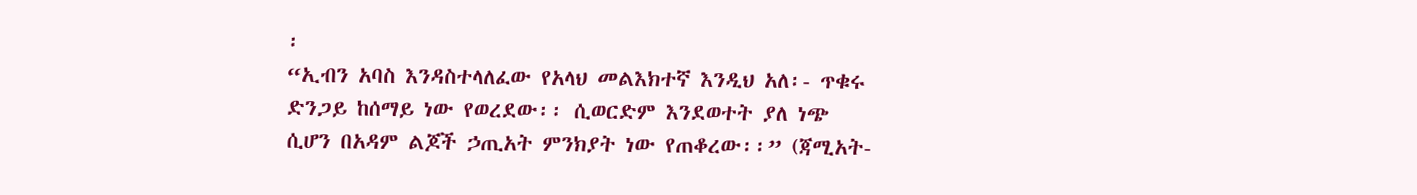፡
“ኢብን አባስ እንዳስተላለፈው የአላህ መልእክተኛ እንዲህ አለ፡- ጥቁሩ
ድንጋይ ከሰማይ ነው የወረደው፡፡ ሲወርድም እንደወተት ያለ ነጭ
ሲሆን በአዳም ልጆች ኃጢአት ምንክያት ነው የጠቆረው፡፡” (ጃሚአት-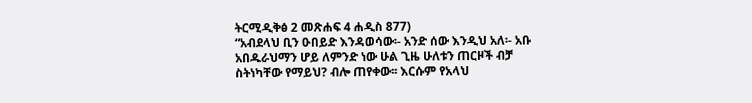ትርሚዲቅፅ 2 መጽሐፍ 4 ሐዲስ 877)
“አብደላህ ቢን ዑበይድ እንዳወሳው፡- አንድ ሰው እንዲህ አለ፡- አቡ
አበዱራህማን ሆይ ለምንድ ነው ሁል ጊዜ ሁለቱን ጠርዞች ብቻ
ስትነካቸው የማይህ? ብሎ ጠየቀው፡፡ እርሱም የአላህ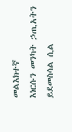መልእክተኛ
እነርሱን መንካት ኃጢአትን ይደመስሳል ሲል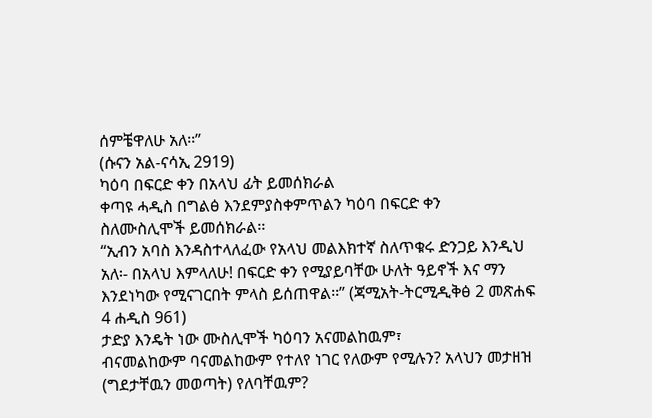ሰምቼዋለሁ አለ፡፡”
(ሱናን አል-ናሳኢ 2919)
ካዕባ በፍርድ ቀን በአላህ ፊት ይመሰክራል
ቀጣዩ ሓዲስ በግልፅ እንደምያስቀምጥልን ካዕባ በፍርድ ቀን
ስለሙስሊሞች ይመሰክራል፡፡
“ኢብን አባስ እንዳስተላለፈው የአላህ መልእክተኛ ስለጥቁሩ ድንጋይ እንዲህ
አለ፡- በአላህ እምላለሁ! በፍርድ ቀን የሚያይባቸው ሁለት ዓይኖች እና ማን
እንደነካው የሚናገርበት ምላስ ይሰጠዋል፡፡” (ጃሚአት-ትርሚዲቅፅ 2 መጽሐፍ
4 ሐዲስ 961)
ታድያ እንዴት ነው ሙስሊሞች ካዕባን አናመልከዉም፣
ብናመልከውም ባናመልከውም የተለየ ነገር የለውም የሚሉን? አላህን መታዘዝ
(ግደታቸዉን መወጣት) የለባቸዉም?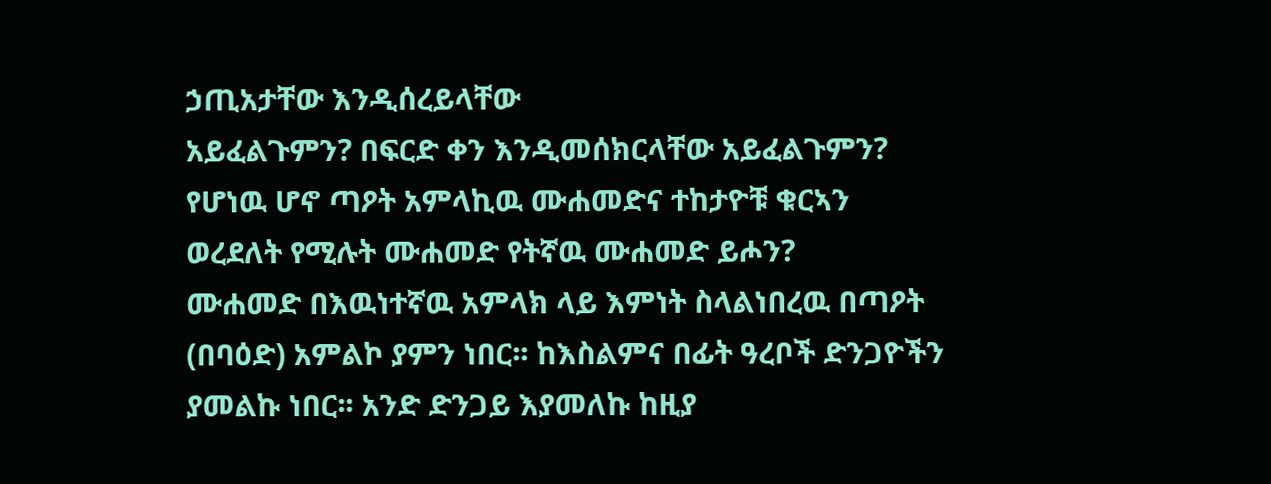ኃጢአታቸው እንዲሰረይላቸው
አይፈልጉምን? በፍርድ ቀን እንዲመሰክርላቸው አይፈልጉምን?
የሆነዉ ሆኖ ጣዖት አምላኪዉ ሙሐመድና ተከታዮቹ ቁርኣን
ወረደለት የሚሉት ሙሐመድ የትኛዉ ሙሐመድ ይሖን?
ሙሐመድ በእዉነተኛዉ አምላክ ላይ እምነት ስላልነበረዉ በጣዖት
(በባዕድ) አምልኮ ያምን ነበር፡፡ ከእስልምና በፊት ዓረቦች ድንጋዮችን
ያመልኩ ነበር፡፡ አንድ ድንጋይ እያመለኩ ከዚያ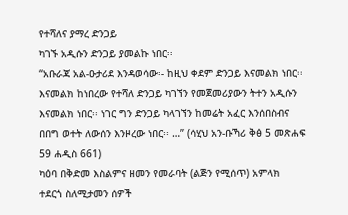የተሻለና ያማረ ድንጋይ
ካገኙ አዲሱን ድንጋይ ያመልኩ ነበር፡፡
“አቡራጃ አል-ዑታሪደ እንዳወሳው፡- ከዚህ ቀደም ድንጋይ እናመልክ ነበር፡፡
እናመልክ ከነበረው የተሻለ ድንጋይ ካገኘን የመጀመሪያውን ትተን አዲሱን
እናመልክ ነበር፡፡ ነገር ግን ድንጋይ ካላገኘን ከመሬት አፈር እንሰበስብና
በበግ ወተት ለውሰን እንዞረው ነበር፡፡ …” (ሳሂህ አን-ቡኻሪ ቅፅ 5 መጽሐፍ
59 ሐዲስ 661)
ካዕባ በቅድመ እስልምና ዘመን የመራባት (ልጅን የሚሰጥ) አምላክ
ተደርጎ ስለሚታመን ሰዎች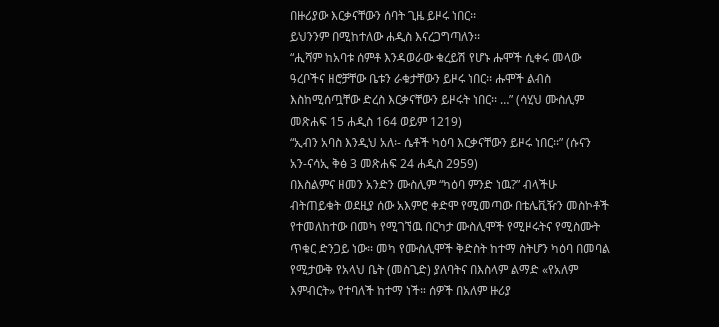በዙሪያው እርቃናቸውን ሰባት ጊዜ ይዞሩ ነበር፡፡
ይህንንም በሚከተለው ሐዲስ እናረጋግጣለን፡፡
“ሒሻም ከአባቱ ሰምቶ እንዳወራው ቁረይሽ የሆኑ ሑሞች ሲቀሩ መላው
ዓረቦችና ዘሮቻቸው ቤቱን ራቁታቸውን ይዞሩ ነበር፡፡ ሑሞች ልብስ
እስከሚሰጧቸው ድረስ እርቃናቸውን ይዞሩት ነበር፡፡ …” (ሳሂህ ሙስሊም
መጽሐፍ 15 ሐዲስ 164 ወይም 1219)
“ኢብን አባስ እንዲህ አለ፡- ሴቶች ካዕባ እርቃናቸውን ይዞሩ ነበር፡፡” (ሱናን
አን-ናሳኢ ቅፅ 3 መጽሐፍ 24 ሐዲስ 2959)
በእስልምና ዘመን አንድን ሙስሊም “ካዕባ ምንድ ነዉ?” ብላችሁ
ብትጠይቁት ወደዚያ ሰው አእምሮ ቀድሞ የሚመጣው በቴሌቪዥን መስኮቶች
የተመለከተው በመካ የሚገኘዉ በርካታ ሙስሊሞች የሚዞሩትና የሚስሙት
ጥቁር ድንጋይ ነው፡፡ መካ የሙስሊሞች ቅድስት ከተማ ስትሆን ካዕባ በመባል
የሚታውቅ የአላህ ቤት (መስጊድ) ያለባትና በእስላም ልማድ «የአለም
እምብርት» የተባለች ከተማ ነች። ሰዎች በአለም ዙሪያ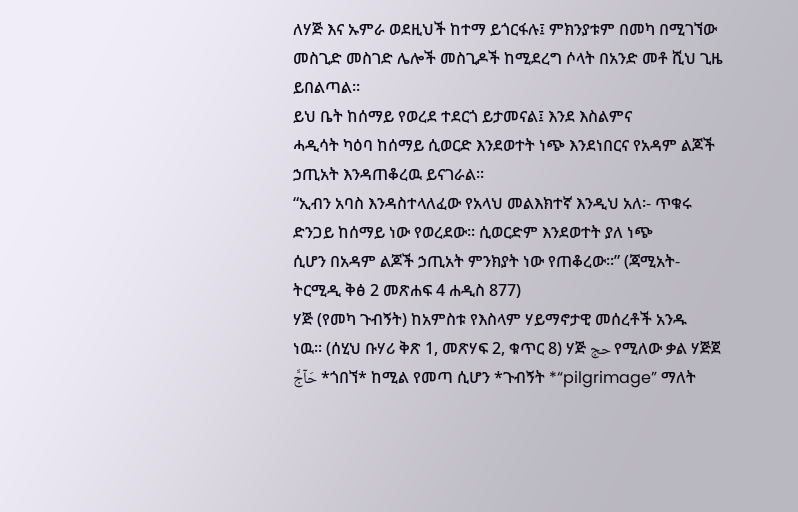ለሃጅ እና ኡምራ ወደዚህች ከተማ ይጎርፋሉ፤ ምክንያቱም በመካ በሚገኘው
መስጊድ መስገድ ሌሎች መስጊዶች ከሚደረግ ሶላት በአንድ መቶ ሺህ ጊዜ
ይበልጣል።
ይህ ቤት ከሰማይ የወረደ ተደርጎ ይታመናል፤ እንደ እስልምና
ሓዲሳት ካዕባ ከሰማይ ሲወርድ እንደወተት ነጭ እንደነበርና የአዳም ልጆች
ኃጢአት እንዳጠቆረዉ ይናገራል፡፡
“ኢብን አባስ እንዳስተላለፈው የአላህ መልእክተኛ እንዲህ አለ፡- ጥቁሩ
ድንጋይ ከሰማይ ነው የወረደው፡፡ ሲወርድም እንደወተት ያለ ነጭ
ሲሆን በአዳም ልጆች ኃጢአት ምንክያት ነው የጠቆረው፡፡” (ጃሚአት-
ትርሚዲ ቅፅ 2 መጽሐፍ 4 ሐዲስ 877)
ሃጅ (የመካ ጉብኝት) ከአምስቱ የእስላም ሃይማኖታዊ መሰረቶች አንዱ
ነዉ፡፡ (ሰሂህ ቡሃሪ ቅጽ 1, መጽሃፍ 2, ቁጥር 8) ሃጅ حج የሚለው ቃል ሃጅጀ
حَآجَّ *ጎበኘ* ከሚል የመጣ ሲሆን *ጉብኝት *“pilgrimage” ማለት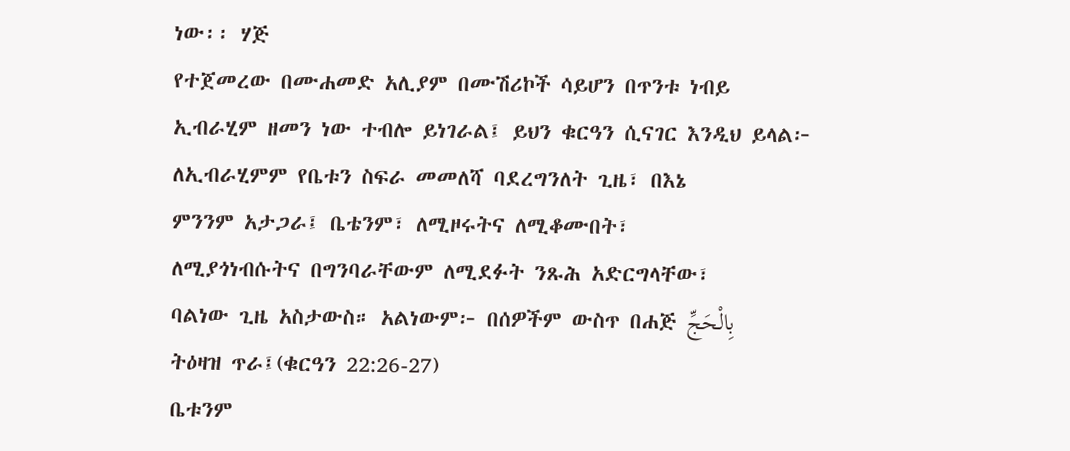ነው፡፡ ሃጅ
የተጀመረው በሙሐመድ አሊያም በሙሽሪኮች ሳይሆን በጥንቱ ነብይ
ኢብራሂም ዘመን ነው ተብሎ ይነገራል፤ ይህን ቁርዓን ሲናገር እንዲህ ይላል፦
ለኢብራሂምም የቤቱን ስፍራ መመለሻ ባደረግንለት ጊዜ፣ በእኔ
ምንንም አታጋራ፤ ቤቴንም፣ ለሚዞሩትና ለሚቆሙበት፣
ለሚያጎነብሱትና በግንባራቸውም ለሚደፉት ንጹሕ አድርግላቸው፣
ባልነው ጊዜ አስታውስ። አልነውም፦ በሰዎችም ውስጥ በሐጅ بِالْحَجِّ
ትዕዛዝ ጥራ፤(ቁርዓን 22:26-27)
ቤቱንም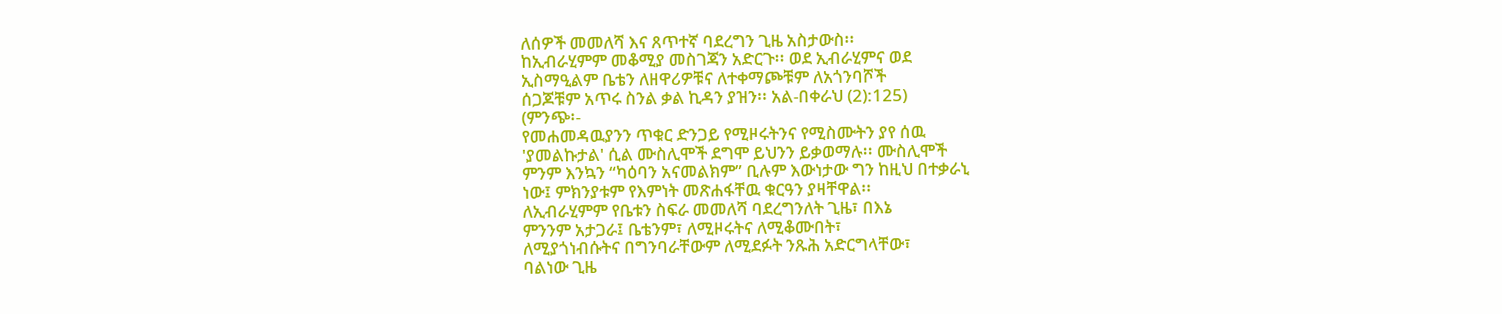ለሰዎች መመለሻ እና ጸጥተኛ ባደረግን ጊዜ አስታውስ፡፡
ከኢብራሂምም መቆሚያ መስገጃን አድርጉ፡፡ ወደ ኢብራሂምና ወደ
ኢስማዒልም ቤቴን ለዘዋሪዎቹና ለተቀማጮቹም ለአጎንባሾች
ሰጋጆቹም አጥሩ ስንል ቃል ኪዳን ያዝን፡፡ አል-በቀራህ (2):125)
(ምንጭ፡-
የመሐመዳዉያንን ጥቁር ድንጋይ የሚዞሩትንና የሚስሙትን ያየ ሰዉ
'ያመልኩታል' ሲል ሙስሊሞች ደግሞ ይህንን ይቃወማሉ፡፡ ሙስሊሞች
ምንም እንኳን “ካዕባን አናመልክም” ቢሉም እውነታው ግን ከዚህ በተቃራኒ
ነው፤ ምክንያቱም የእምነት መጽሐፋቸዉ ቁርዓን ያዛቸዋል፡፡
ለኢብራሂምም የቤቱን ስፍራ መመለሻ ባደረግንለት ጊዜ፣ በእኔ
ምንንም አታጋራ፤ ቤቴንም፣ ለሚዞሩትና ለሚቆሙበት፣
ለሚያጎነብሱትና በግንባራቸውም ለሚደፉት ንጹሕ አድርግላቸው፣
ባልነው ጊዜ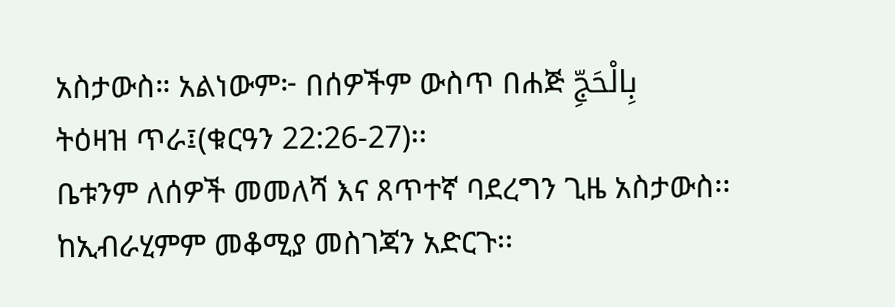አስታውስ። አልነውም፦ በሰዎችም ውስጥ በሐጅ بِالْحَجِّ
ትዕዛዝ ጥራ፤(ቁርዓን 22:26-27)፡፡
ቤቱንም ለሰዎች መመለሻ እና ጸጥተኛ ባደረግን ጊዜ አስታውስ፡፡
ከኢብራሂምም መቆሚያ መስገጃን አድርጉ፡፡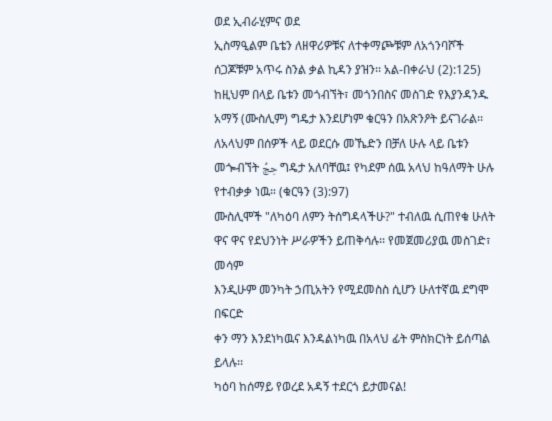ወደ ኢብራሂምና ወደ
ኢስማዒልም ቤቴን ለዘዋሪዎቹና ለተቀማጮቹም ለአጎንባሾች
ሰጋጆቹም አጥሩ ስንል ቃል ኪዳን ያዝን፡፡ አል-በቀራህ (2):125)
ከዚህም በላይ ቤቱን መጎብኘት፣ መጎንበስና መስገድ የእያንዳንዱ
አማኝ (ሙስሊም) ግዴታ እንደሆነም ቁርዓን በአጽንዖት ይናገራል፡፡
ለአላህም በሰዎች ላይ ወደርሱ መኼድን በቻለ ሁሉ ላይ ቤቱን
መጐብኘት حِجُّ ግዴታ አለባቸዉ፤ የካደም ሰዉ አላህ ከዓለማት ሁሉ
የተብቃቃ ነዉ። (ቁርዓን (3):97)
ሙስሊሞች "ለካዕባ ለምን ትሰግዳላችሁ?" ተብለዉ ሲጠየቁ ሁለት
ዋና ዋና የደህንነት ሥራዎችን ይጠቅሳሉ፡፡ የመጀመሪያዉ መስገድ፣ መሳም
እንዲሁም መንካት ኃጢአትን የሚደመስስ ሲሆን ሁለተኛዉ ደግሞ በፍርድ
ቀን ማን እንደነካዉና እንዳልነካዉ በአላህ ፊት ምስክርነት ይሰጣል ይላሉ፡፡
ካዕባ ከሰማይ የወረደ አዳኝ ተደርጎ ይታመናል!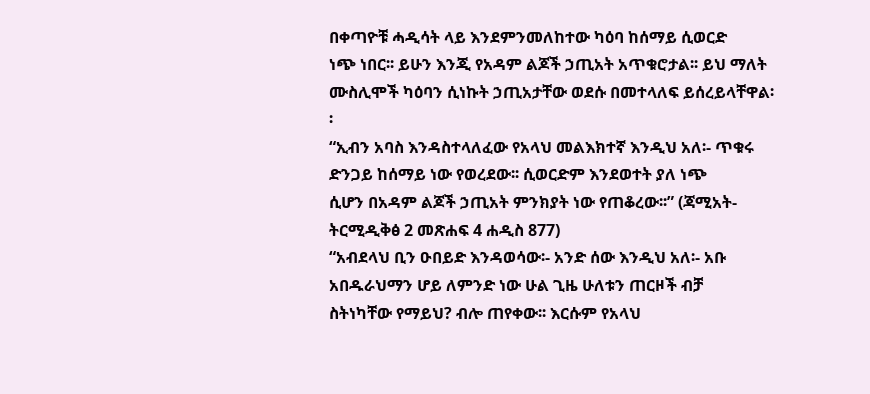በቀጣዮቹ ሓዲሳት ላይ እንደምንመለከተው ካዕባ ከሰማይ ሲወርድ
ነጭ ነበር፡፡ ይሁን እንጂ የአዳም ልጆች ኃጢአት አጥቁሮታል፡፡ ይህ ማለት
ሙስሊሞች ካዕባን ሲነኩት ኃጢአታቸው ወደሱ በመተላለፍ ይሰረይላቸዋል፡
፡
“ኢብን አባስ እንዳስተላለፈው የአላህ መልእክተኛ እንዲህ አለ፡- ጥቁሩ
ድንጋይ ከሰማይ ነው የወረደው፡፡ ሲወርድም እንደወተት ያለ ነጭ
ሲሆን በአዳም ልጆች ኃጢአት ምንክያት ነው የጠቆረው፡፡” (ጃሚአት-
ትርሚዲቅፅ 2 መጽሐፍ 4 ሐዲስ 877)
“አብደላህ ቢን ዑበይድ እንዳወሳው፡- አንድ ሰው እንዲህ አለ፡- አቡ
አበዱራህማን ሆይ ለምንድ ነው ሁል ጊዜ ሁለቱን ጠርዞች ብቻ
ስትነካቸው የማይህ? ብሎ ጠየቀው፡፡ እርሱም የአላህ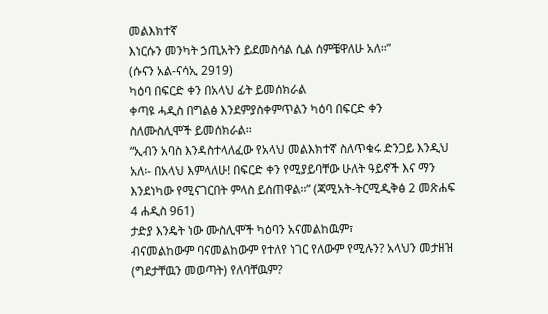መልእክተኛ
እነርሱን መንካት ኃጢአትን ይደመስሳል ሲል ሰምቼዋለሁ አለ፡፡”
(ሱናን አል-ናሳኢ 2919)
ካዕባ በፍርድ ቀን በአላህ ፊት ይመሰክራል
ቀጣዩ ሓዲስ በግልፅ እንደምያስቀምጥልን ካዕባ በፍርድ ቀን
ስለሙስሊሞች ይመሰክራል፡፡
“ኢብን አባስ እንዳስተላለፈው የአላህ መልእክተኛ ስለጥቁሩ ድንጋይ እንዲህ
አለ፡- በአላህ እምላለሁ! በፍርድ ቀን የሚያይባቸው ሁለት ዓይኖች እና ማን
እንደነካው የሚናገርበት ምላስ ይሰጠዋል፡፡” (ጃሚአት-ትርሚዲቅፅ 2 መጽሐፍ
4 ሐዲስ 961)
ታድያ እንዴት ነው ሙስሊሞች ካዕባን አናመልከዉም፣
ብናመልከውም ባናመልከውም የተለየ ነገር የለውም የሚሉን? አላህን መታዘዝ
(ግደታቸዉን መወጣት) የለባቸዉም?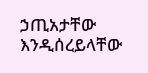ኃጢአታቸው እንዲሰረይላቸው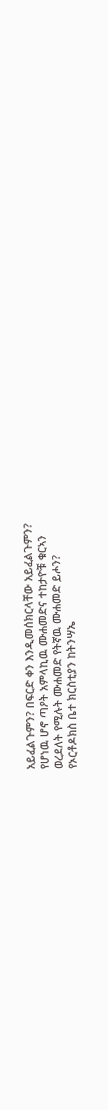አይፈልጉምን? በፍርድ ቀን እንዲመሰክርላቸው አይፈልጉምን?
የሆነዉ ሆኖ ጣዖት አምላኪዉ ሙሐመድና ተከታዮቹ ቁርኣን
ወረደለት የሚሉት ሙሐመድ የትኛዉ ሙሐመድ ይሖን?
የኦርቶዶክስ ቤተ ክርስቲያን ከትንሣኤ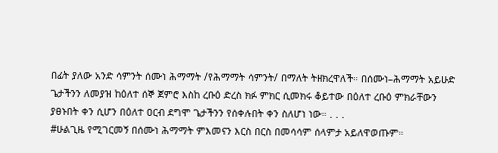በፊት ያለው አንድ ሳምንት ሰሙነ ሕማማት /የሕማማት ሳምንት/ በማለት ትዘክረዋለች። በሰሙነ–ሕማማት አይሁድ ጌታችንን ለመያዝ ከዕለተ ሰኞ ጀምሮ እስከ ረቡዕ ድረስ ክፉ ምክር ሲመክሩ ቆይተው በዕለተ ረቡዕ ምክራቸውን ያፀኑበት ቀን ሲሆን በዕለተ ዐርብ ደግሞ ጌታችንን የሰቀሉበት ቀን ስለሆነ ነው። . . .
#ሁልጊዜ የሚገርመኝ በሰሙነ ሕማማት ምእመናን እርስ በርስ በመሳሳም ሰላምታ አይለዋወጡም።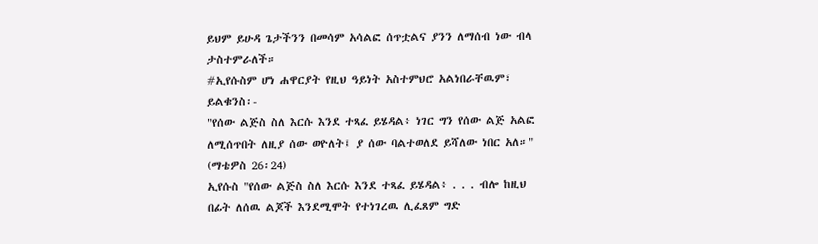ይህም ይሁዳ ጌታችንን በመሳም አሳልፎ ሰጥቷልና ያንን ለማሰብ ነው ብላ ታስተምራለች።
#ኢየሱስም ሆነ ሐዋርያት የዚህ ዓይነት አስተምህሮ አልነበራቸዉም፣ ይልቁንስ፡-
"የሰው ልጅስ ስለ እርሱ እንደ ተጻፈ ይሄዳል፥ ነገር ግን የሰው ልጅ አልፎ ለሚሰጥበት ለዚያ ሰው ወዮለት፤ ያ ሰው ባልተወለደ ይሻለው ነበር አለ።" (ማቴዎስ 26፡24)
ኢየሱስ "የሰው ልጅስ ስለ እርሱ እንደ ተጻፈ ይሄዳል፥ . . . ብሎ ከዚህ በፊት ለሰዉ ልጆች እንደሚሞት የተነገረዉ ሊፈጸም ግድ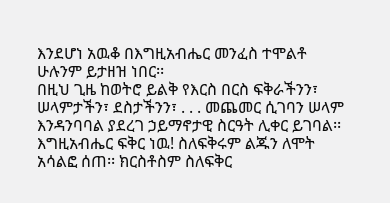እንደሆነ አዉቆ በእግዚአብሔር መንፈስ ተሞልቶ ሁሉንም ይታዘዝ ነበር፡፡
በዚህ ጊዜ ከወትሮ ይልቅ የእርስ በርስ ፍቅራችንን፣ ሠላምታችን፣ ደስታችንን፣ . . . መጨመር ሲገባን ሠላም እንዳንባባል ያደረገ ኃይማኖታዊ ስርዓት ሊቀር ይገባል፡፡
እግዚአብሔር ፍቅር ነዉ! ስለፍቅሩም ልጁን ለሞት አሳልፎ ሰጠ፡፡ ክርስቶስም ስለፍቅር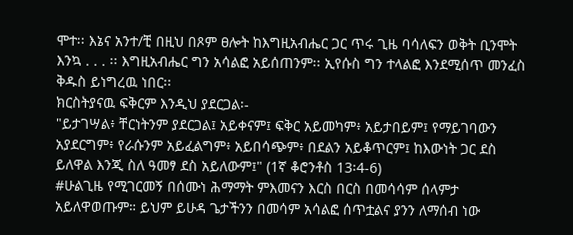ሞተ፡፡ እኔና አንተ/ቺ በዚህ በጾም ፀሎት ከእግዚአብሔር ጋር ጥሩ ጊዜ ባሳለፍን ወቅት ቢንሞት እንኳ . . . ፡፡ እግዚአብሔር ግን አሳልፎ አይሰጠንም፡፡ ኢየሱስ ግን ተላልፎ እንደሚሰጥ መንፈስ ቅዱስ ይነግረዉ ነበር፡፡
ክርስትያናዉ ፍቅርም እንዲህ ያደርጋል፡-
"ይታገሣል፥ ቸርነትንም ያደርጋል፤ አይቀናም፤ ፍቅር አይመካም፥ አይታበይም፤ የማይገባውን አያደርግም፥ የራሱንም አይፈልግም፥ አይበሳጭም፥ በደልን አይቆጥርም፤ ከእውነት ጋር ደስ ይለዋል እንጂ ስለ ዓመፃ ደስ አይለውም፤" (1ኛ ቆሮንቶስ 13፡4-6)
#ሁልጊዜ የሚገርመኝ በሰሙነ ሕማማት ምእመናን እርስ በርስ በመሳሳም ሰላምታ አይለዋወጡም። ይህም ይሁዳ ጌታችንን በመሳም አሳልፎ ሰጥቷልና ያንን ለማሰብ ነው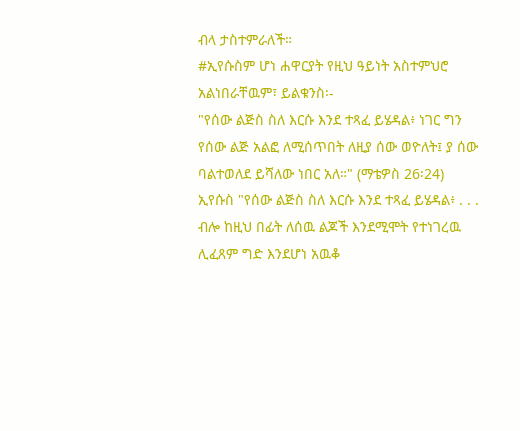ብላ ታስተምራለች።
#ኢየሱስም ሆነ ሐዋርያት የዚህ ዓይነት አስተምህሮ አልነበራቸዉም፣ ይልቁንስ፡-
"የሰው ልጅስ ስለ እርሱ እንደ ተጻፈ ይሄዳል፥ ነገር ግን የሰው ልጅ አልፎ ለሚሰጥበት ለዚያ ሰው ወዮለት፤ ያ ሰው ባልተወለደ ይሻለው ነበር አለ።" (ማቴዎስ 26፡24)
ኢየሱስ "የሰው ልጅስ ስለ እርሱ እንደ ተጻፈ ይሄዳል፥ . . . ብሎ ከዚህ በፊት ለሰዉ ልጆች እንደሚሞት የተነገረዉ ሊፈጸም ግድ እንደሆነ አዉቆ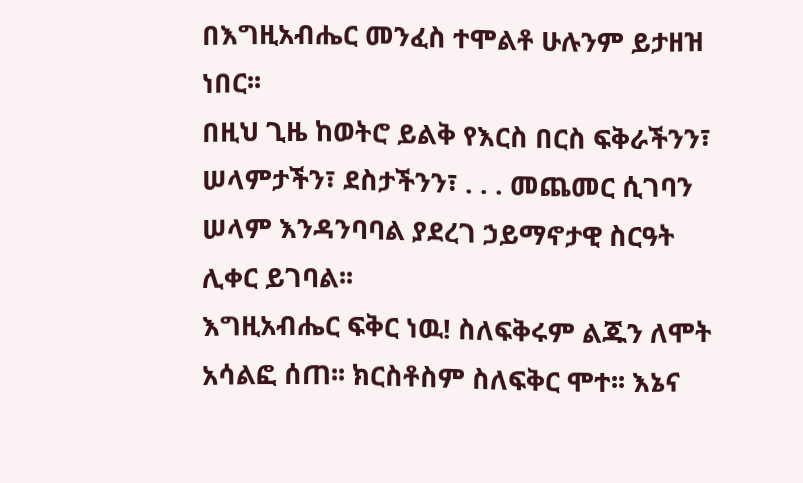በእግዚአብሔር መንፈስ ተሞልቶ ሁሉንም ይታዘዝ ነበር፡፡
በዚህ ጊዜ ከወትሮ ይልቅ የእርስ በርስ ፍቅራችንን፣ ሠላምታችን፣ ደስታችንን፣ . . . መጨመር ሲገባን ሠላም እንዳንባባል ያደረገ ኃይማኖታዊ ስርዓት ሊቀር ይገባል፡፡
እግዚአብሔር ፍቅር ነዉ! ስለፍቅሩም ልጁን ለሞት አሳልፎ ሰጠ፡፡ ክርስቶስም ስለፍቅር ሞተ፡፡ እኔና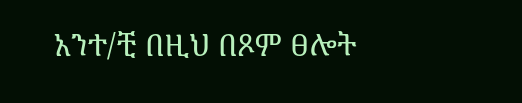አንተ/ቺ በዚህ በጾም ፀሎት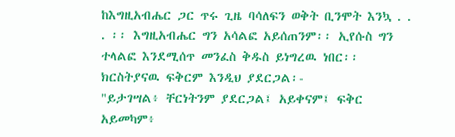ከእግዚአብሔር ጋር ጥሩ ጊዜ ባሳለፍን ወቅት ቢንሞት እንኳ . . . ፡፡ እግዚአብሔር ግን አሳልፎ አይሰጠንም፡፡ ኢየሱስ ግን ተላልፎ እንደሚሰጥ መንፈስ ቅዱስ ይነግረዉ ነበር፡፡
ክርስትያናዉ ፍቅርም እንዲህ ያደርጋል፡-
"ይታገሣል፥ ቸርነትንም ያደርጋል፤ አይቀናም፤ ፍቅር አይመካም፥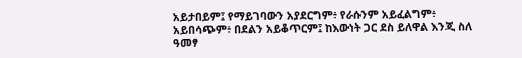አይታበይም፤ የማይገባውን አያደርግም፥ የራሱንም አይፈልግም፥ አይበሳጭም፥ በደልን አይቆጥርም፤ ከእውነት ጋር ደስ ይለዋል እንጂ ስለ ዓመፃ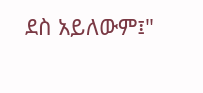ደስ አይለውም፤"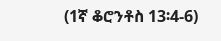(1ኛ ቆሮንቶስ 13፡4-6)